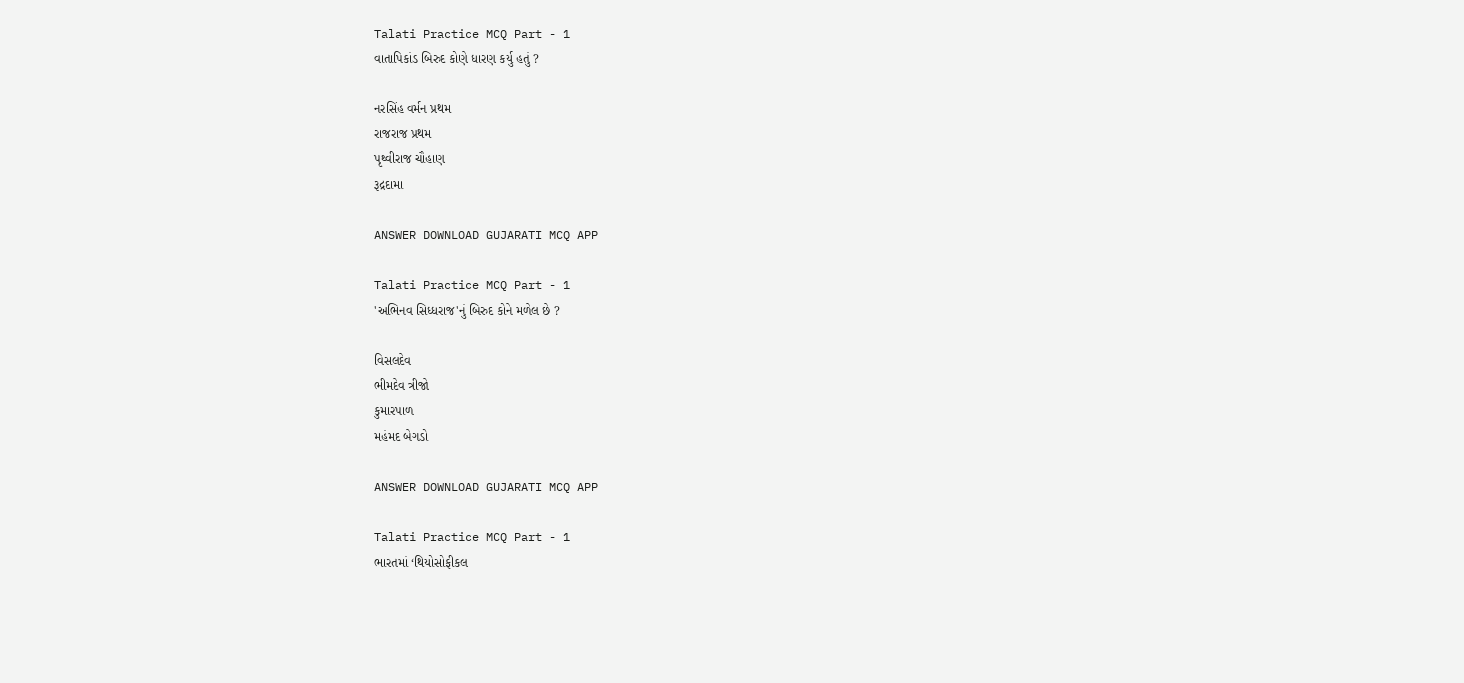Talati Practice MCQ Part - 1
વાતાપિકાંડ બિરુદ કોણે ધારણ કર્યુ હતું ?

નરસિંહ વર્મન પ્રથમ
રાજરાજ પ્રથમ
પૃથ્વીરાજ ચૌહાણ
રૂદ્રદામા

ANSWER DOWNLOAD GUJARATI MCQ APP

Talati Practice MCQ Part - 1
'અભિનવ સિધ્ધરાજ'નું બિરુદ કોને મળેલ છે ?

વિસલદેવ
ભીમદેવ ત્રીજો
કુમારપાળ
મહંમદ બેગડો

ANSWER DOWNLOAD GUJARATI MCQ APP

Talati Practice MCQ Part - 1
ભારતમાં ‘થિયોસોફીકલ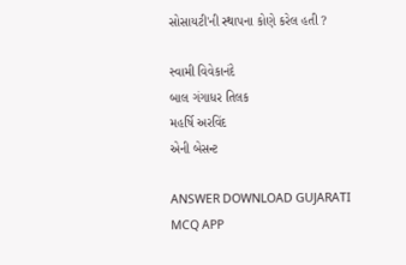સોસાયટી'ની સ્થાપના કોણે કરેલ હતી ?

સ્વામી વિવેકાનંદે
બાલ ગંગાધર તિલક
મહર્ષિ અરવિંદ
એની બેસન્ટ

ANSWER DOWNLOAD GUJARATI MCQ APP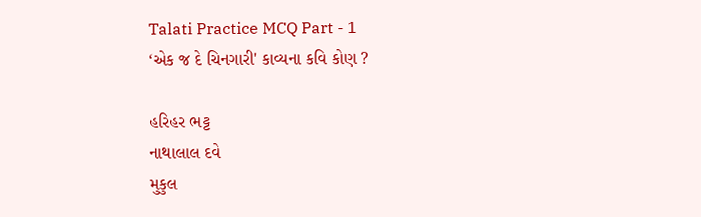Talati Practice MCQ Part - 1
‘એક જ દે ચિનગારી' કાવ્યના કવિ કોણ ?

હરિહર ભટ્ટ
નાથાલાલ દવે
મુકુલ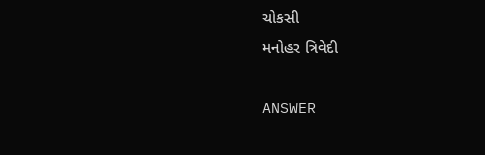ચોકસી
મનોહર ત્રિવેદી

ANSWER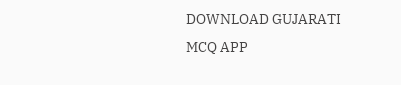DOWNLOAD GUJARATI MCQ APP